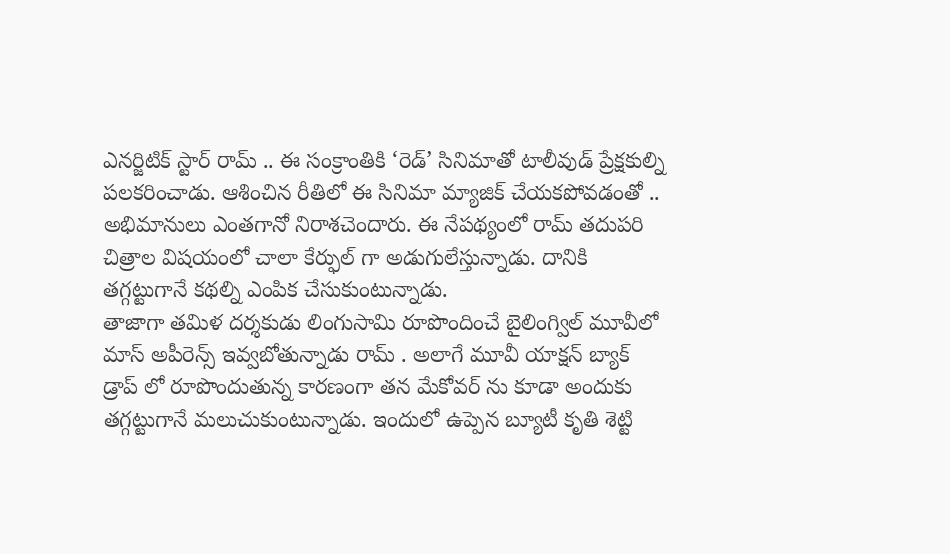ఎనర్జిటిక్ స్టార్ రామ్ .. ఈ సంక్రాంతికి ‘రెడ్’ సినిమాతో టాలీవుడ్ ప్రేక్షకుల్ని పలకరించాడు. ఆశించిన రీతిలో ఈ సినిమా మ్యాజిక్ చేయకపోవడంతో .. అభిమానులు ఎంతగానో నిరాశచెందారు. ఈ నేపథ్యంలో రామ్ తదుపరి చిత్రాల విషయంలో చాలా కేర్ఫుల్ గా అడుగులేస్తున్నాడు. దానికి తగ్గట్టుగానే కథల్ని ఎంపిక చేసుకుంటున్నాడు.
తాజాగా తమిళ దర్శకుడు లింగుసామి రూపొందించే బైలింగ్విల్ మూవీలో మాస్ అపీరెన్స్ ఇవ్వబోతున్నాడు రామ్ . అలాగే మూవీ యాక్షన్ బ్యాక్ డ్రాప్ లో రూపొందుతున్న కారణంగా తన మేకోవర్ ను కూడా అందుకు తగ్గట్టుగానే మలుచుకుంటున్నాడు. ఇందులో ఉప్పెన బ్యూటీ కృతి శెట్టి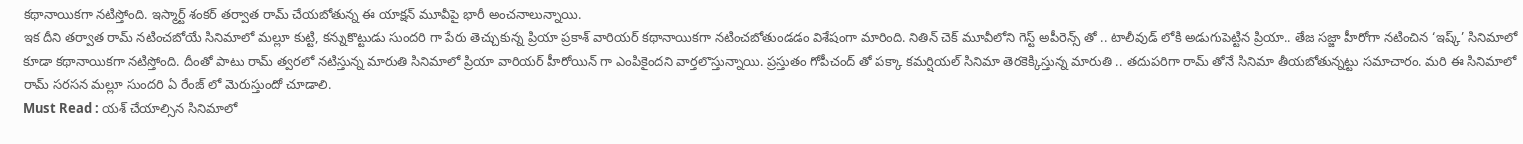కథానాయికగా నటిస్తోంది. ఇస్మార్ట్ శంకర్ తర్వాత రామ్ చేయబోతున్న ఈ యాక్షన్ మూవీపై భారీ అంచనాలున్నాయి.
ఇక దీని తర్వాత రామ్ నటించబోయే సినిమాలో మల్లూ కుట్టి, కన్నుకొట్టుడు సుందరి గా పేరు తెచ్చుకున్న ప్రియా ప్రకాశ్ వారియర్ కథానాయికగా నటించబోతుండడం విశేషంగా మారింది. నితిన్ చెక్ మూవీలోని గెస్ట్ అపీరెన్స్ తో .. టాలీవుడ్ లోకి అడుగుపెట్టిన ప్రియా.. తేజ సజ్జా హీరోగా నటించిన ‘ఇష్క్’ సినిమాలో కూడా కథానాయికగా నటిస్తోంది. దీంతో పాటు రామ్ త్వరలో నటిస్తున్న మారుతి సినిమాలో ప్రియా వారియర్ హీరోయిన్ గా ఎంపికైందని వార్తలొస్తున్నాయి. ప్రస్తుతం గోపీచంద్ తో పక్కా కమర్షియల్ సినిమా తెరకెక్కిస్తున్న మారుతి .. తదుపరిగా రామ్ తోనే సినిమా తీయబోతున్నట్టు సమాచారం. మరి ఈ సినిమాలో రామ్ సరసన మల్లూ సుందరి ఏ రేంజ్ లో మెరుస్తుందో చూడాలి.
Must Read : యశ్ చేయాల్సిన సినిమాలో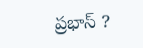ప్రభాస్ ?